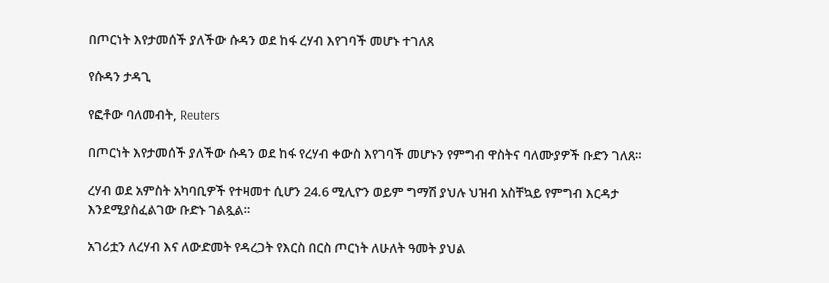በጦርነት እየታመሰች ያለችው ሱዳን ወደ ከፋ ረሃብ እየገባች መሆኑ ተገለጸ

የሱዳን ታዳጊ

የፎቶው ባለመብት, Reuters

በጦርነት እየታመሰች ያለችው ሱዳን ወደ ከፋ የረሃብ ቀውስ እየገባች መሆኑን የምግብ ዋስትና ባለሙያዎች ቡድን ገለጸ።

ረሃብ ወደ አምስት አካባቢዎች የተዛመተ ሲሆን 24.6 ሚሊዮን ወይም ግማሽ ያህሉ ህዝብ አስቸኳይ የምግብ እርዳታ እንደሚያስፈልገው ቡድኑ ገልጿል።

አገሪቷን ለረሃብ እና ለውድመት የዳረጋት የእርስ በርስ ጦርነት ለሁለት ዓመት ያህል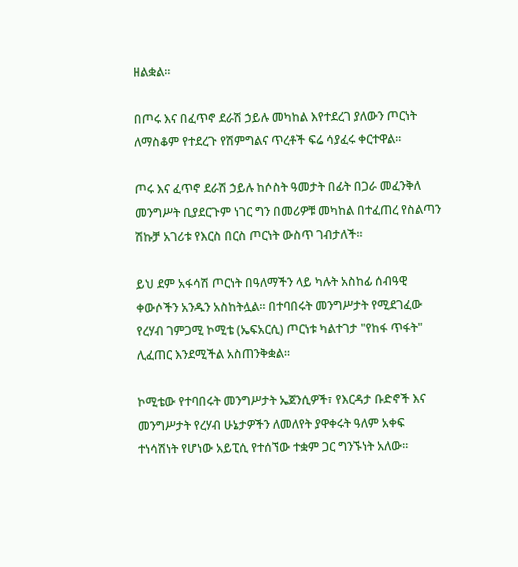ዘልቋል።

በጦሩ እና በፈጥኖ ደራሽ ኃይሉ መካከል እየተደረገ ያለውን ጦርነት ለማስቆም የተደረጉ የሽምግልና ጥረቶች ፍሬ ሳያፈሩ ቀርተዋል።

ጦሩ እና ፈጥኖ ደራሽ ኃይሉ ከሶስት ዓመታት በፊት በጋራ መፈንቅለ መንግሥት ቢያደርጉም ነገር ግን በመሪዎቹ መካከል በተፈጠረ የስልጣን ሽኩቻ አገሪቱ የእርስ በርስ ጦርነት ውስጥ ገብታለች።

ይህ ደም አፋሳሽ ጦርነት በዓለማችን ላይ ካሉት አስከፊ ሰብዓዊ ቀውሶችን አንዱን አስከትሏል። በተባበሩት መንግሥታት የሚደገፈው የረሃብ ገምጋሚ ኮሚቴ (ኤፍአርሲ) ጦርነቱ ካልተገታ "የከፋ ጥፋት" ሊፈጠር እንደሚችል አስጠንቅቋል።

ኮሚቴው የተባበሩት መንግሥታት ኤጀንሲዎች፣ የእርዳታ ቡድኖች እና መንግሥታት የረሃብ ሁኔታዎችን ለመለየት ያዋቀሩት ዓለም አቀፍ ተነሳሽነት የሆነው አይፒሲ የተሰኘው ተቋም ጋር ግንኙነት አለው።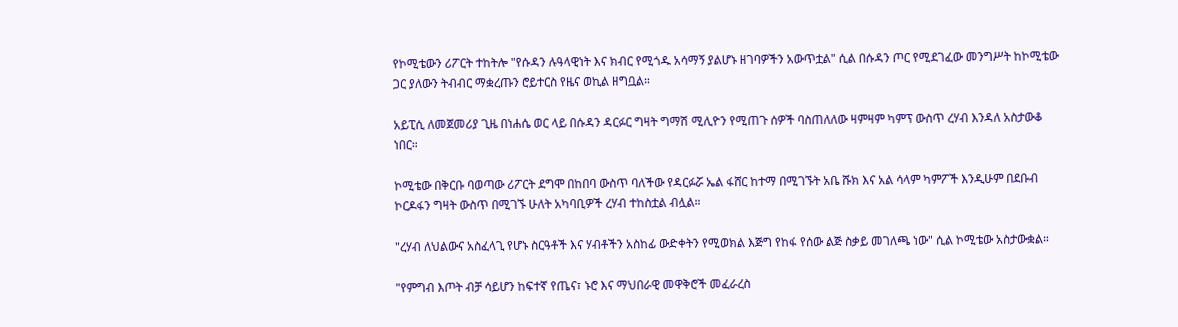የኮሚቴውን ሪፖርት ተከትሎ "የሱዳን ሉዓላዊነት እና ክብር የሚጎዱ አሳማኝ ያልሆኑ ዘገባዎችን አውጥቷል" ሲል በሱዳን ጦር የሚደገፈው መንግሥት ከኮሚቴው ጋር ያለውን ትብብር ማቋረጡን ሮይተርስ የዜና ወኪል ዘግቧል።

አይፒሲ ለመጀመሪያ ጊዜ በነሐሴ ወር ላይ በሱዳን ዳርፉር ግዛት ግማሽ ሚሊዮን የሚጠጉ ሰዎች ባስጠለለው ዛምዛም ካምፕ ውስጥ ረሃብ እንዳለ አስታውቆ ነበር።

ኮሚቴው በቅርቡ ባወጣው ሪፖርት ደግሞ በከበባ ውስጥ ባለችው የዳርፉሯ ኤል ፋሸር ከተማ በሚገኙት አቤ ሹክ እና አል ሳላም ካምፖች እንዲሁም በደቡብ ኮርዶፋን ግዛት ውስጥ በሚገኙ ሁለት አካባቢዎች ረሃብ ተከስቷል ብሏል።

"ረሃብ ለህልውና አስፈላጊ የሆኑ ስርዓቶች እና ሃብቶችን አስከፊ ውድቀትን የሚወክል እጅግ የከፋ የሰው ልጅ ስቃይ መገለጫ ነው" ሲል ኮሚቴው አስታውቋል።

"የምግብ እጦት ብቻ ሳይሆን ከፍተኛ የጤና፣ ኑሮ እና ማህበራዊ መዋቅሮች መፈራረስ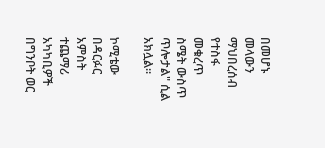በመሆኑ መላውን ማህበረሰብ የተስፋ መቁረጥ ስሜት ውስጥ ጥሎታል" ሲል አክሏል።

ኮሚቴው በዳርፉር አምስት ተጨማሪ አካካቢዎች በግንቦት ወር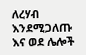ለረሃብ እንደሚጋለጡ እና ወደ ሌሎች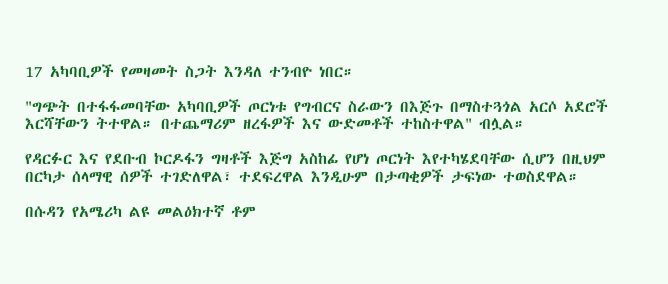17 አካባቢዎች የመዛመት ስጋት እንዳለ ተንብዮ ነበር።

"ግጭት በተፋፋመባቸው አካባቢዎች ጦርነቱ የግብርና ስራውን በእጅጉ በማስተጓጎል አርሶ አደሮች እርሻቸውን ትተዋል። በተጨማሪም ዘረፋዎች እና ውድመቶች ተከስተዋል" ብሏል።

የዳርፉር እና የደቡብ ኮርዶፋን ግዛቶች እጅግ አስከፊ የሆነ ጦርነት እየተካሄደባቸው ሲሆን በዚህም በርካታ ሰላማዊ ሰዎች ተገድለዋል፣ ተደፍረዋል እንዲሁም በታጣቂዎች ታፍነው ተወስደዋል።

በሱዳን የአሜሪካ ልዩ መልዕክተኛ ቶም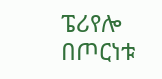ፔሪየሎ በጦርነቱ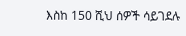እስከ 150 ሺህ ሰዎች ሳይገደሉ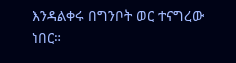እንዳልቀሩ በግንቦት ወር ተናግረው ነበር።